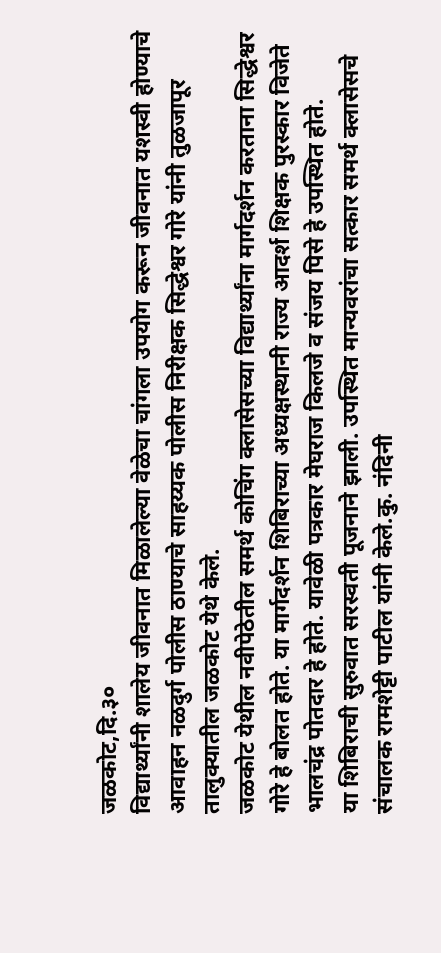जळकोट,दि.३०
विद्यार्थ्यांनी शालेय जीवनात मिळालेल्या वेळेचा चांगला उपयोग करून जीवनात यशस्वी होण्याचे आवाहन नळदुर्ग पोलीस ठाण्याचे साहय्यक पोलीस निरीक्षक सिद्धेश्वर गोरे यांनी तुळजापूर तालुक्यातील जळकोट येथे केले.
जळकोट येथील नवीपेठेतील समर्थ कोचिंग क्लासेसच्या विद्यार्थ्यांना मार्गदर्शन करताना सिद्धेश्वर गोरे हे बोलत होते. या मार्गदर्शन शिबिराच्या अध्यक्षस्थानी राज्य आदर्श शिक्षक पुरस्कार विजेते भालचंद्र पोतदार हे होते. यावेळी पत्रकार मेघराज किलजे व संजय पिसे हे उपस्थित होते.
या शिबिराची सुरुवात सरस्वती पूजनाने झाली. उपस्थित मान्यवरांचा सत्कार समर्थ क्लासेसचे संचालक रामशेट्टी पाटील यांनी केले.कु. नंदिनी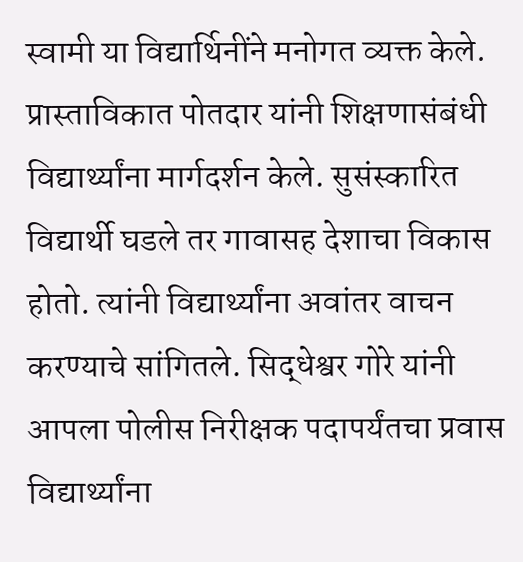स्वामी या विद्यार्थिनींने मनोगत व्यक्त केले. प्रास्ताविकात पोतदार यांनी शिक्षणासंबंधी विद्यार्थ्यांना मार्गदर्शन केले. सुसंस्कारित विद्यार्थी घडले तर गावासह देशाचा विकास होतो. त्यांनी विद्यार्थ्यांना अवांतर वाचन करण्याचे सांगितले. सिद्धेश्वर गोरे यांनी आपला पोलीस निरीक्षक पदापर्यंतचा प्रवास विद्यार्थ्यांना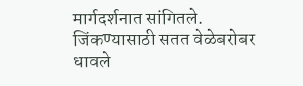मार्गदर्शनात सांगितले. जिंकण्यासाठी सतत वेळेबरोबर धावले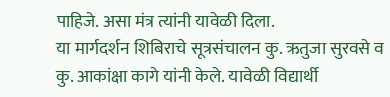पाहिजे. असा मंत्र त्यांनी यावेळी दिला.
या मार्गदर्शन शिबिराचे सूत्रसंचालन कु. ऋतुजा सुरवसे व कु. आकांक्षा कागे यांनी केले. यावेळी विद्यार्थी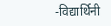-विद्यार्थिनी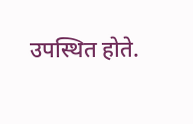उपस्थित होते.